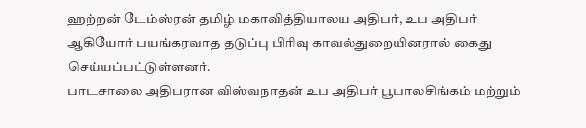ஹற்றன் டேம்ஸ்ரன் தமிழ் மகாவித்தியாலய அதிபர், உப அதிபர் ஆகியோர் பயங்கரவாத தடுப்பு பிரிவு காவல்துறையினரால் கைது செய்யப்பட்டுள்ளனர்.
பாடசாலை அதிபரான விஸ்வநாதன் உப அதிபர் பூபாலசிங்கம் மற்றும்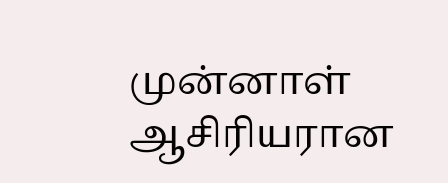முன்னாள் ஆசிரியரான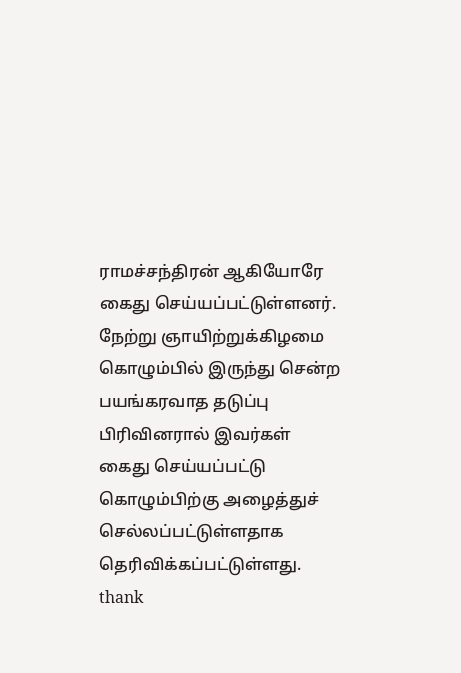ராமச்சந்திரன் ஆகியோரே கைது செய்யப்பட்டுள்ளனர்.
நேற்று ஞாயிற்றுக்கிழமை கொழும்பில் இருந்து சென்ற பயங்கரவாத தடுப்பு பிரிவினரால் இவர்கள் கைது செய்யப்பட்டு கொழும்பிற்கு அழைத்துச் செல்லப்பட்டுள்ளதாக தெரிவிக்கப்பட்டுள்ளது.
thank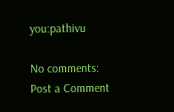you:pathivu

No comments:
Post a Comment